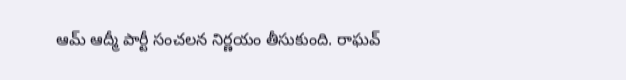ఆమ్ ఆద్మీ పార్టీ సంచలన నిర్ణయం తీసుకుంది. రాఘవ్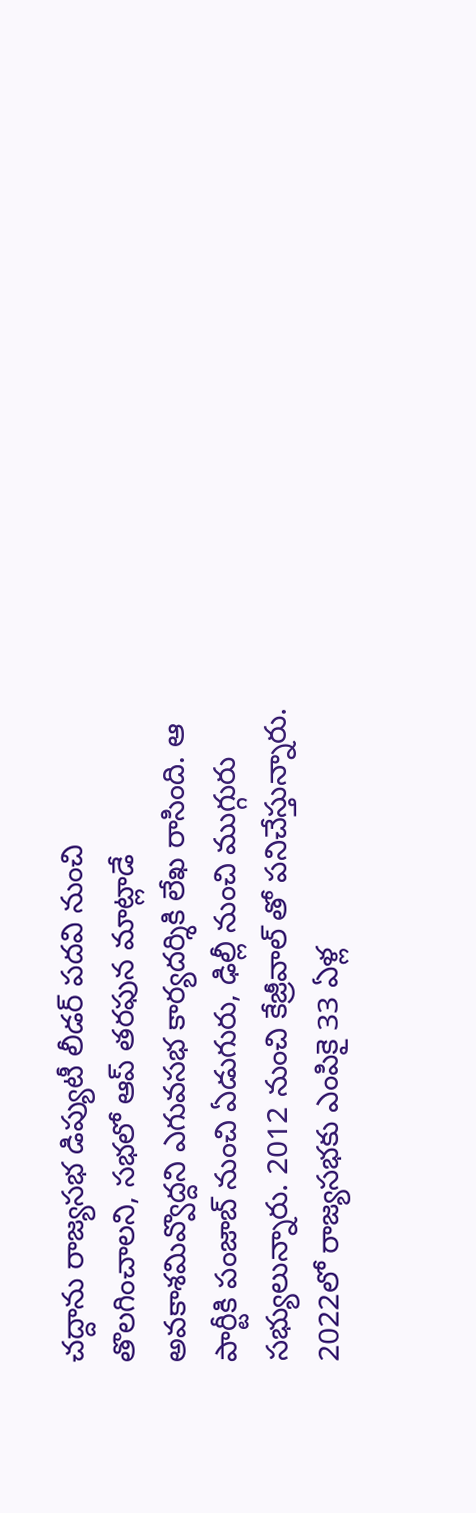చద్దాను రాజ్యసభ డిప్యుటీ లీడర్ పదవి నుంచి తొలగించాలని, సభలో ఆప్ తరఫున మాట్లాడే అవకాశమివ్వొద్దని ఎగువసభ కార్యదర్శికి లేఖ రాసింది. ఆ పార్టీకి పంజాబ్ నుంచి ఏడుగురు, ఢిల్లీ నుంచి ముగ్గురు సభ్యులున్నారు. 2012 నుంచి కేజ్రీవాల్ తో పనిచేస్తున్నారు. 2022లో రాజ్యసభకు ఎంపికై 33 ఏళ్ల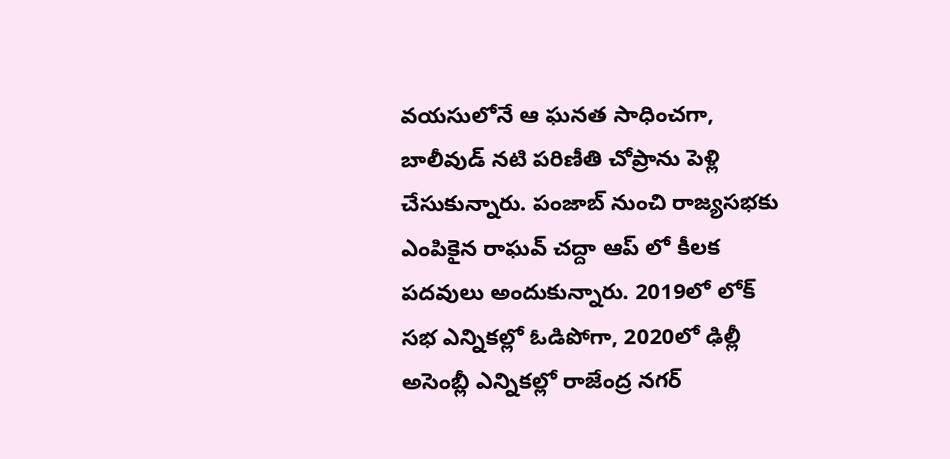వయసులోనే ఆ ఘనత సాధించగా, బాలీవుడ్ నటి పరిణీతి చోప్రాను పెళ్లి చేసుకున్నారు. పంజాబ్ నుంచి రాజ్యసభకు ఎంపికైన రాఘవ్ చద్దా ఆప్ లో కీలక పదవులు అందుకున్నారు. 2019లో లోక్ సభ ఎన్నికల్లో ఓడిపోగా, 2020లో ఢిల్లీ అసెంబ్లీ ఎన్నికల్లో రాజేంద్ర నగర్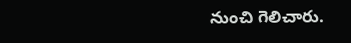నుంచి గెలిచారు.